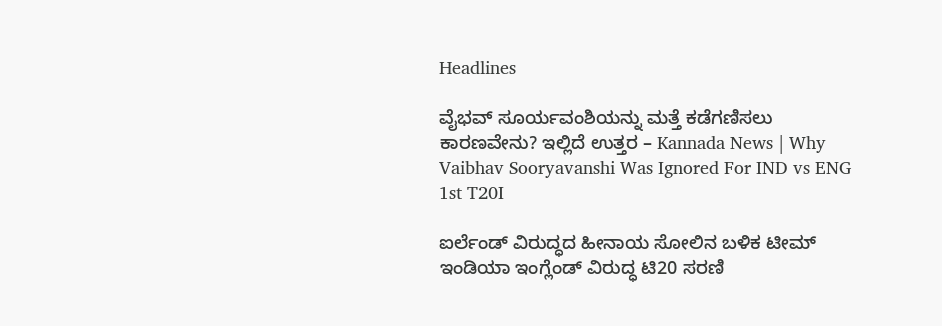Headlines

ವೈಭವ್ ಸೂರ್ಯವಂಶಿಯನ್ನು ಮತ್ತೆ ಕಡೆಗಣಿಸಲು ಕಾರಣವೇನು? ಇಲ್ಲಿದೆ ಉತ್ತರ – Kannada News | Why Vaibhav Sooryavanshi Was Ignored For IND vs ENG 1st T20I

ಐರ್ಲೆಂಡ್ ವಿರುದ್ಧದ ಹೀನಾಯ ಸೋಲಿನ ಬಳಿಕ ಟೀಮ್ ಇಂಡಿಯಾ ಇಂಗ್ಲೆಂಡ್ ವಿರುದ್ಧ ಟಿ20 ಸರಣಿ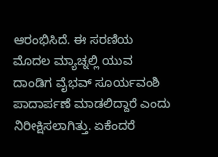ಆರಂಭಿಸಿದೆ. ಈ ಸರಣಿಯ ಮೊದಲ ಮ್ಯಾಚ್ನಲ್ಲಿ ಯುವ ದಾಂಡಿಗ ವೈಭವ್ ಸೂರ್ಯವಂಶಿ ಪಾದಾರ್ಪಣೆ ಮಾಡಲಿದ್ದಾರೆ ಎಂದು ನಿರೀಕ್ಷಿಸಲಾಗಿತ್ತು. ಏಕೆಂದರೆ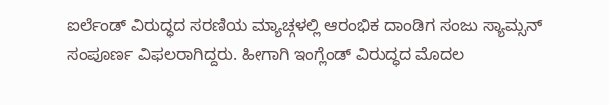ಐರ್ಲೆಂಡ್ ವಿರುದ್ಧದ ಸರಣಿಯ ಮ್ಯಾಚ್ಗಳಲ್ಲಿ ಆರಂಭಿಕ ದಾಂಡಿಗ ಸಂಜು ಸ್ಯಾಮ್ಸನ್ ಸಂಪೂರ್ಣ ವಿಫಲರಾಗಿದ್ದರು. ಹೀಗಾಗಿ ಇಂಗ್ಲೆಂಡ್ ವಿರುದ್ಧದ ಮೊದಲ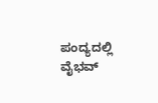ಪಂದ್ಯದಲ್ಲಿ ವೈಭವ್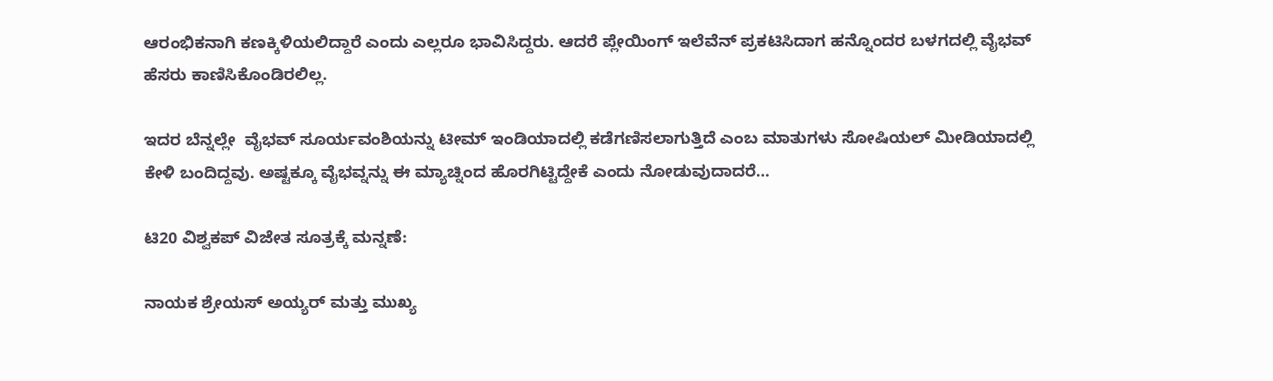ಆರಂಭಿಕನಾಗಿ ಕಣಕ್ಕಿಳಿಯಲಿದ್ದಾರೆ ಎಂದು ಎಲ್ಲರೂ ಭಾವಿಸಿದ್ದರು. ಆದರೆ ಪ್ಲೇಯಿಂಗ್ ಇಲೆವೆನ್ ಪ್ರಕಟಿಸಿದಾಗ ಹನ್ನೊಂದರ ಬಳಗದಲ್ಲಿ ವೈಭವ್ ಹೆಸರು ಕಾಣಿಸಿಕೊಂಡಿರಲಿಲ್ಲ.

ಇದರ ಬೆನ್ನಲ್ಲೇ  ವೈಭವ್ ಸೂರ್ಯವಂಶಿಯನ್ನು ಟೀಮ್ ಇಂಡಿಯಾದಲ್ಲಿ ಕಡೆಗಣಿಸಲಾಗುತ್ತಿದೆ ಎಂಬ ಮಾತುಗಳು ಸೋಷಿಯಲ್ ಮೀಡಿಯಾದಲ್ಲಿ ಕೇಳಿ ಬಂದಿದ್ದವು. ಅಷ್ಟಕ್ಕೂ ವೈಭವ್ನನ್ನು ಈ ಮ್ಯಾಚ್ನಿಂದ ಹೊರಗಿಟ್ಟಿದ್ದೇಕೆ ಎಂದು ನೋಡುವುದಾದರೆ…

ಟಿ20 ವಿಶ್ವಕಪ್ ವಿಜೇತ ಸೂತ್ರಕ್ಕೆ ಮನ್ನಣೆ:

ನಾಯಕ ಶ್ರೇಯಸ್ ಅಯ್ಯರ್ ಮತ್ತು ಮುಖ್ಯ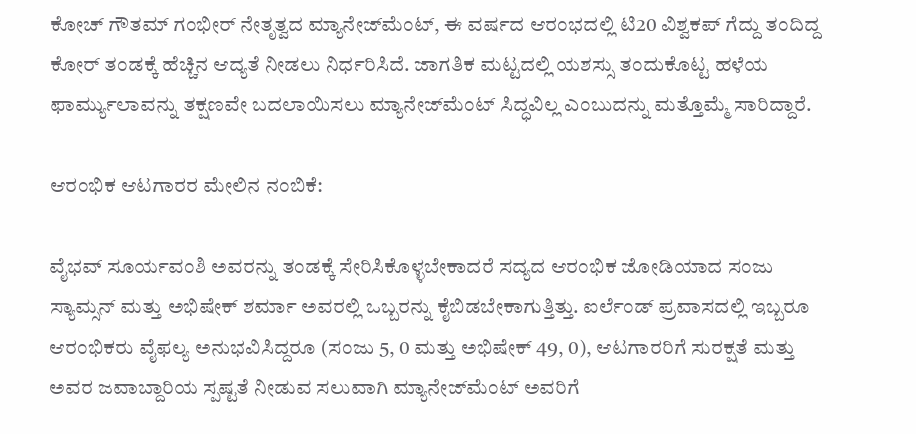ಕೋಚ್ ಗೌತಮ್ ಗಂಭೀರ್ ನೇತೃತ್ವದ ಮ್ಯಾನೇಜ್‌ಮೆಂಟ್, ಈ ವರ್ಷದ ಆರಂಭದಲ್ಲಿ ಟಿ20 ವಿಶ್ವಕಪ್ ಗೆದ್ದು ತಂದಿದ್ದ ಕೋರ್ ತಂಡಕ್ಕೆ ಹೆಚ್ಚಿನ ಆದ್ಯತೆ ನೀಡಲು ನಿರ್ಧರಿಸಿದೆ. ಜಾಗತಿಕ ಮಟ್ಟದಲ್ಲಿ ಯಶಸ್ಸು ತಂದುಕೊಟ್ಟ ಹಳೆಯ ಫಾರ್ಮ್ಯುಲಾವನ್ನು ತಕ್ಷಣವೇ ಬದಲಾಯಿಸಲು ಮ್ಯಾನೇಜ್‌ಮೆಂಟ್ ಸಿದ್ಧವಿಲ್ಲ ಎಂಬುದನ್ನು ಮತ್ತೊಮ್ಮೆ ಸಾರಿದ್ದಾರೆ.

ಆರಂಭಿಕ ಆಟಗಾರರ ಮೇಲಿನ ನಂಬಿಕೆ:

ವೈಭವ್ ಸೂರ್ಯವಂಶಿ ಅವರನ್ನು ತಂಡಕ್ಕೆ ಸೇರಿಸಿಕೊಳ್ಳಬೇಕಾದರೆ ಸದ್ಯದ ಆರಂಭಿಕ ಜೋಡಿಯಾದ ಸಂಜು ಸ್ಯಾಮ್ಸನ್ ಮತ್ತು ಅಭಿಷೇಕ್ ಶರ್ಮಾ ಅವರಲ್ಲಿ ಒಬ್ಬರನ್ನು ಕೈಬಿಡಬೇಕಾಗುತ್ತಿತ್ತು. ಐರ್ಲೆಂಡ್ ಪ್ರವಾಸದಲ್ಲಿ ಇಬ್ಬರೂ ಆರಂಭಿಕರು ವೈಫಲ್ಯ ಅನುಭವಿಸಿದ್ದರೂ (ಸಂಜು 5, 0 ಮತ್ತು ಅಭಿಷೇಕ್ 49, 0), ಆಟಗಾರರಿಗೆ ಸುರಕ್ಷತೆ ಮತ್ತು ಅವರ ಜವಾಬ್ದಾರಿಯ ಸ್ಪಷ್ಟತೆ ನೀಡುವ ಸಲುವಾಗಿ ಮ್ಯಾನೇಜ್‌ಮೆಂಟ್ ಅವರಿಗೆ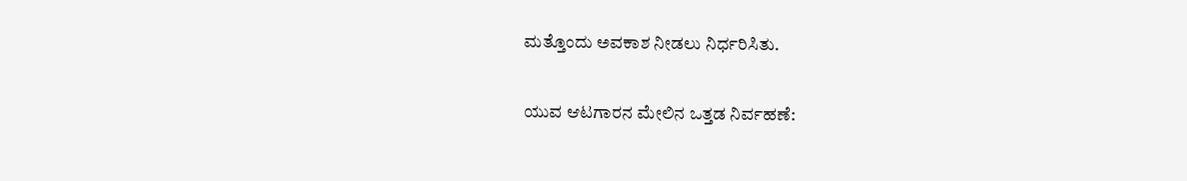ಮತ್ತೊಂದು ಅವಕಾಶ ನೀಡಲು ನಿರ್ಧರಿಸಿತು.

ಯುವ ಆಟಗಾರನ ಮೇಲಿನ ಒತ್ತಡ ನಿರ್ವಹಣೆ: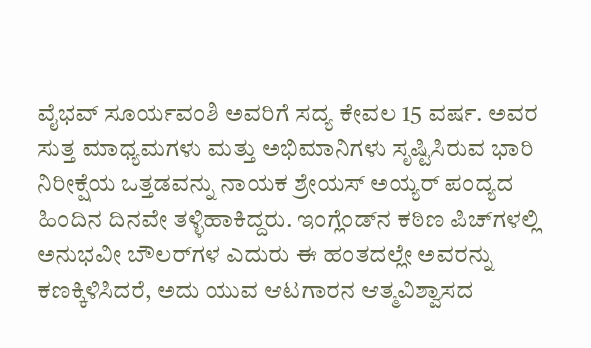ವೈಭವ್ ಸೂರ್ಯವಂಶಿ ಅವರಿಗೆ ಸದ್ಯ ಕೇವಲ 15 ವರ್ಷ. ಅವರ ಸುತ್ತ ಮಾಧ್ಯಮಗಳು ಮತ್ತು ಅಭಿಮಾನಿಗಳು ಸೃಷ್ಟಿಸಿರುವ ಭಾರಿ ನಿರೀಕ್ಷೆಯ ಒತ್ತಡವನ್ನು ನಾಯಕ ಶ್ರೇಯಸ್ ಅಯ್ಯರ್ ಪಂದ್ಯದ ಹಿಂದಿನ ದಿನವೇ ತಳ್ಳಿಹಾಕಿದ್ದರು. ಇಂಗ್ಲೆಂಡ್‌ನ ಕಠಿಣ ಪಿಚ್‌ಗಳಲ್ಲಿ ಅನುಭವೀ ಬೌಲರ್‌ಗಳ ಎದುರು ಈ ಹಂತದಲ್ಲೇ ಅವರನ್ನು ಕಣಕ್ಕಿಳಿಸಿದರೆ, ಅದು ಯುವ ಆಟಗಾರನ ಆತ್ಮವಿಶ್ವಾಸದ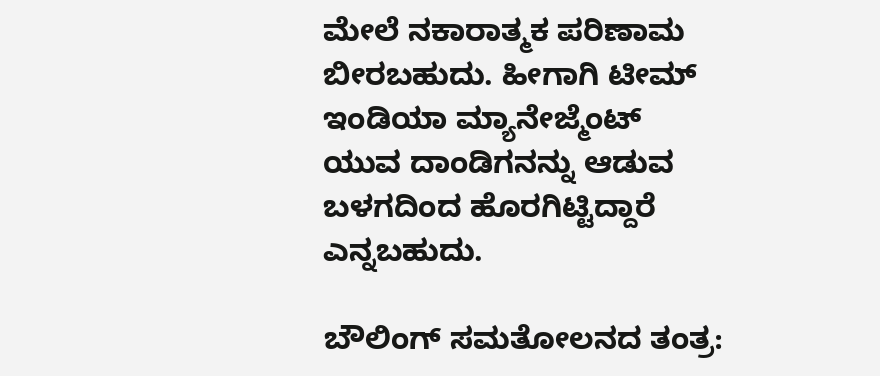ಮೇಲೆ ನಕಾರಾತ್ಮಕ ಪರಿಣಾಮ ಬೀರಬಹುದು. ಹೀಗಾಗಿ ಟೀಮ್ ಇಂಡಿಯಾ ಮ್ಯಾನೇಜ್ಮೆಂಟ್ ಯುವ ದಾಂಡಿಗನನ್ನು ಆಡುವ ಬಳಗದಿಂದ ಹೊರಗಿಟ್ಟಿದ್ದಾರೆ ಎನ್ನಬಹುದು.

ಬೌಲಿಂಗ್ ಸಮತೋಲನದ ತಂತ್ರ: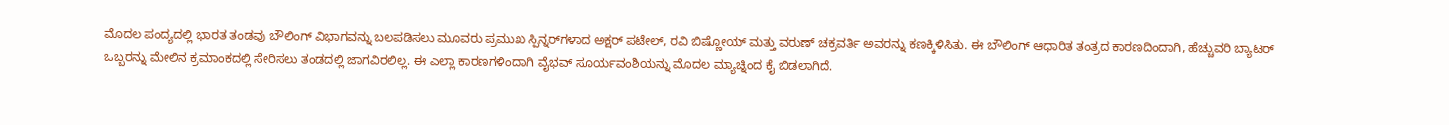ಮೊದಲ ಪಂದ್ಯದಲ್ಲಿ ಭಾರತ ತಂಡವು ಬೌಲಿಂಗ್ ವಿಭಾಗವನ್ನು ಬಲಪಡಿಸಲು ಮೂವರು ಪ್ರಮುಖ ಸ್ಪಿನ್ನರ್‌ಗಳಾದ ಅಕ್ಷರ್ ಪಟೇಲ್, ರವಿ ಬಿಷ್ಣೋಯ್ ಮತ್ತು ವರುಣ್ ಚಕ್ರವರ್ತಿ ಅವರನ್ನು ಕಣಕ್ಕಿಳಿಸಿತು. ಈ ಬೌಲಿಂಗ್ ಆಧಾರಿತ ತಂತ್ರದ ಕಾರಣದಿಂದಾಗಿ, ಹೆಚ್ಚುವರಿ ಬ್ಯಾಟರ್ ಒಬ್ಬರನ್ನು ಮೇಲಿನ ಕ್ರಮಾಂಕದಲ್ಲಿ ಸೇರಿಸಲು ತಂಡದಲ್ಲಿ ಜಾಗವಿರಲಿಲ್ಲ. ಈ ಎಲ್ಲಾ ಕಾರಣಗಳಿಂದಾಗಿ ವೈಭವ್ ಸೂರ್ಯವಂಶಿಯನ್ನು ಮೊದಲ ಮ್ಯಾಚ್ನಿಂದ ಕೈ ಬಿಡಲಾಗಿದೆ.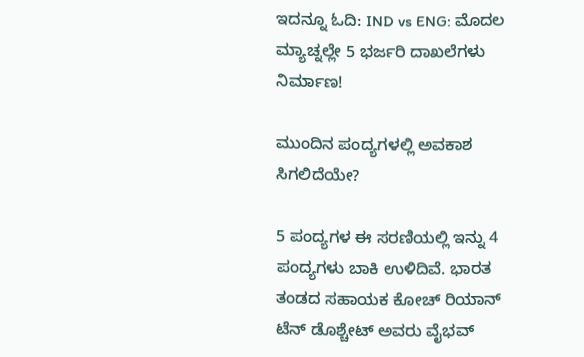ಇದನ್ನೂ ಓದಿ: IND vs ENG: ಮೊದಲ ಮ್ಯಾಚ್ನಲ್ಲೇ 5 ಭರ್ಜರಿ ದಾಖಲೆಗಳು ನಿರ್ಮಾಣ!

ಮುಂದಿನ ಪಂದ್ಯಗಳಲ್ಲಿ ಅವಕಾಶ ಸಿಗಲಿದೆಯೇ?

5 ಪಂದ್ಯಗಳ ಈ ಸರಣಿಯಲ್ಲಿ ಇನ್ನು 4 ಪಂದ್ಯಗಳು ಬಾಕಿ ಉಳಿದಿವೆ. ಭಾರತ ತಂಡದ ಸಹಾಯಕ ಕೋಚ್ ರಿಯಾನ್ ಟೆನ್ ಡೊಶ್ಚೇಟ್ ಅವರು ವೈಭವ್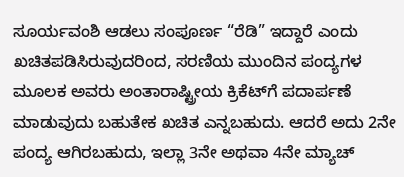ಸೂರ್ಯವಂಶಿ ಆಡಲು ಸಂಪೂರ್ಣ “ರೆಡಿ” ಇದ್ದಾರೆ ಎಂದು ಖಚಿತಪಡಿಸಿರುವುದರಿಂದ, ಸರಣಿಯ ಮುಂದಿನ ಪಂದ್ಯಗಳ ಮೂಲಕ ಅವರು ಅಂತಾರಾಷ್ಟ್ರೀಯ ಕ್ರಿಕೆಟ್‌ಗೆ ಪದಾರ್ಪಣೆ ಮಾಡುವುದು ಬಹುತೇಕ ಖಚಿತ ಎನ್ನಬಹುದು. ಆದರೆ ಅದು 2ನೇ ಪಂದ್ಯ ಆಗಿರಬಹುದು, ಇಲ್ಲಾ 3ನೇ ಅಥವಾ 4ನೇ ಮ್ಯಾಚ್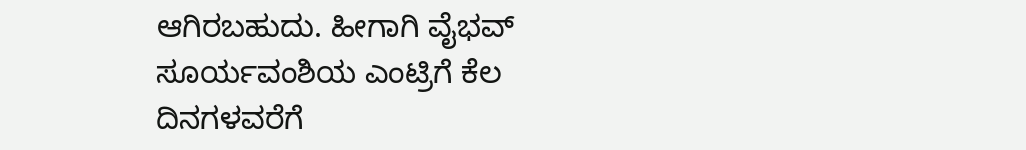ಆಗಿರಬಹುದು. ಹೀಗಾಗಿ ವೈಭವ್ ಸೂರ್ಯವಂಶಿಯ ಎಂಟ್ರಿಗೆ ಕೆಲ ದಿನಗಳವರೆಗೆ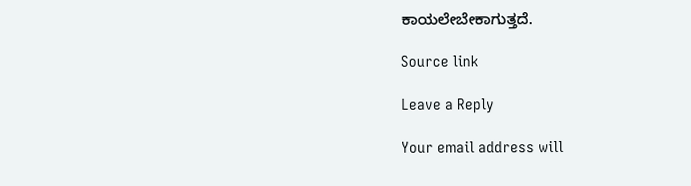ಕಾಯಲೇಬೇಕಾಗುತ್ತದೆ.

Source link

Leave a Reply

Your email address will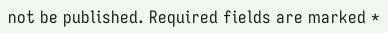not be published. Required fields are marked *